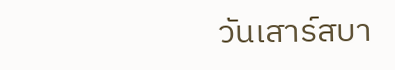วันเสาร์สบา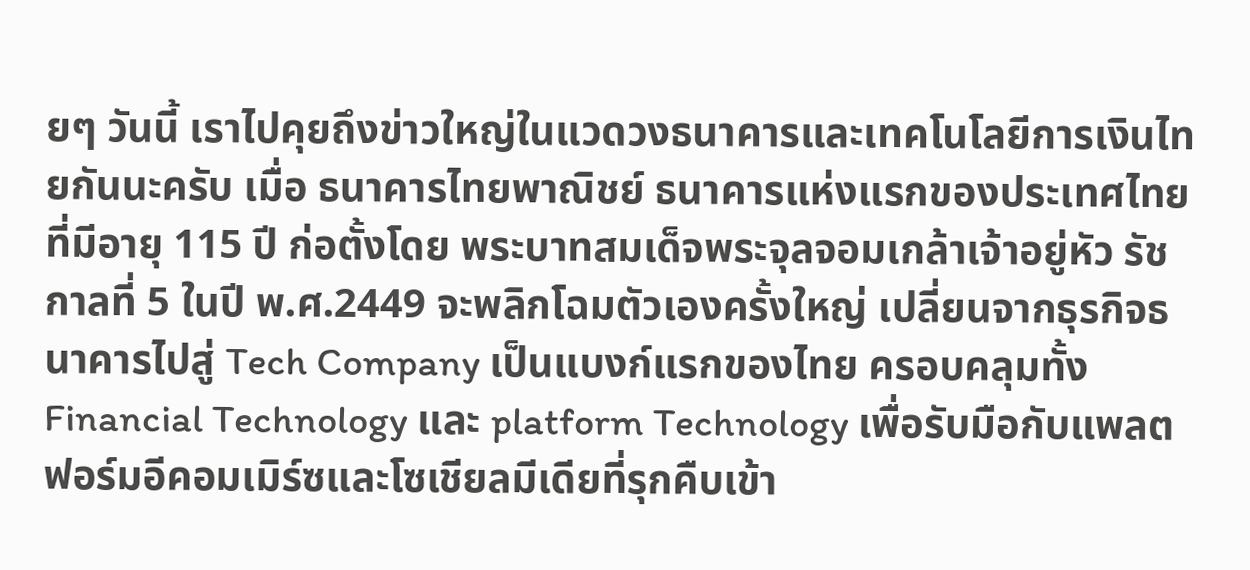ยๆ วันนี้ เราไปคุยถึงข่าวใหญ่ในแวดวงธนาคารและเทคโนโลยีการเงินไทยกันนะครับ เมื่อ ธนาคารไทยพาณิชย์ ธนาคารแห่งแรกของประเทศไทยที่มีอายุ 115 ปี ก่อตั้งโดย พระบาทสมเด็จพระจุลจอมเกล้าเจ้าอยู่หัว รัชกาลที่ 5 ในปี พ.ศ.2449 จะพลิกโฉมตัวเองครั้งใหญ่ เปลี่ยนจากธุรกิจธนาคารไปสู่ Tech Company เป็นแบงก์แรกของไทย ครอบคลุมทั้ง Financial Technology และ platform Technology เพื่อรับมือกับแพลตฟอร์มอีคอมเมิร์ซและโซเชียลมีเดียที่รุกคืบเข้า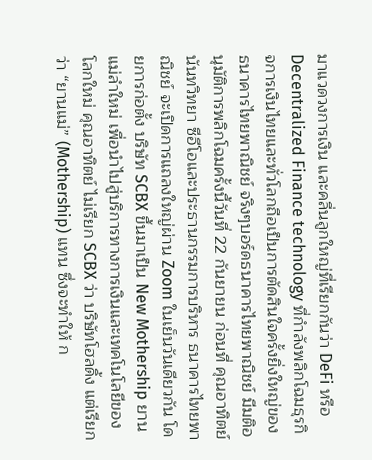มาแวดวงการเงิน และคลื่นลูกใหญ่ที่เรียกกันว่า DeFi หรือ Decentralized Finance technology ที่กำลังพลิกโฉมธุรกิจการเงินไทยและทั่วโลกถือเป็นการตัดสินใจครั้งยิ่งใหญ่ของ ธนาคารไทยพาณิชย์ จริงๆบอร์ดธนาคารไทยพาณิชย์ มีมติอนุมัติการพลิกโฉมครั้งนี้วันที่ 22 กันยายน ก่อนที่ คุณอาทิตย์ นันทวิทยา ซีอีโอและประธานกรรมการบริหาร ธนาคารไทยพาณิชย์ จะเปิดการแถลงใหญ่ผ่าน Zoom ในเย็นวันเดียวกัน โดยการก่อตั้ง บริษัท SCBX ขึ้นมาเป็น New Mothership ยานแม่ลำใหม่ เพื่อนำไปสู่บริการทางการเงินและเทคโนโลยีของโลกใหม่ คุณอาทิตย์ ไม่เรียก SCBX ว่า บริษัทโฮลดิ้ง แต่เรียกว่า “ยานแม่” (Mothership) แทน ซึ่งจะทำให้ ก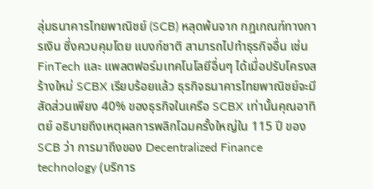ลุ่มธนาคารไทยพาณิชย์ (SCB) หลุดพ้นจาก กฎเกณฑ์ทางการเงิน ซึ่งควบคุมโดย แบงก์ชาติ สามารถไปทำธุรกิจอื่น เช่น FinTech และ แพลตฟอร์มเทคโนโลยีอื่นๆ ได้เมื่อปรับโครงสร้างใหม่ SCBX เรียบร้อยแล้ว ธุรกิจธนาคารไทยพาณิชย์จะมีสัดส่วนเพียง 40% ของธุรกิจในเครือ SCBX เท่านั้นคุณอาทิตย์ อธิบายถึงเหตุผลการพลิกโฉมครั้งใหญ่ใน 115 ปี ของ SCB ว่า การมาถึงของ Decentralized Finance technology (บริการ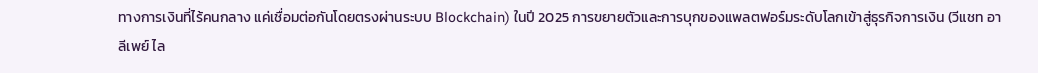ทางการเงินที่ไร้คนกลาง แค่เชื่อมต่อกันโดยตรงผ่านระบบ Blockchain) ในปี 2025 การขยายตัวและการบุกของแพลตฟอร์มระดับโลกเข้าสู่ธุรกิจการเงิน (วีแชท อาลีเพย์ ไล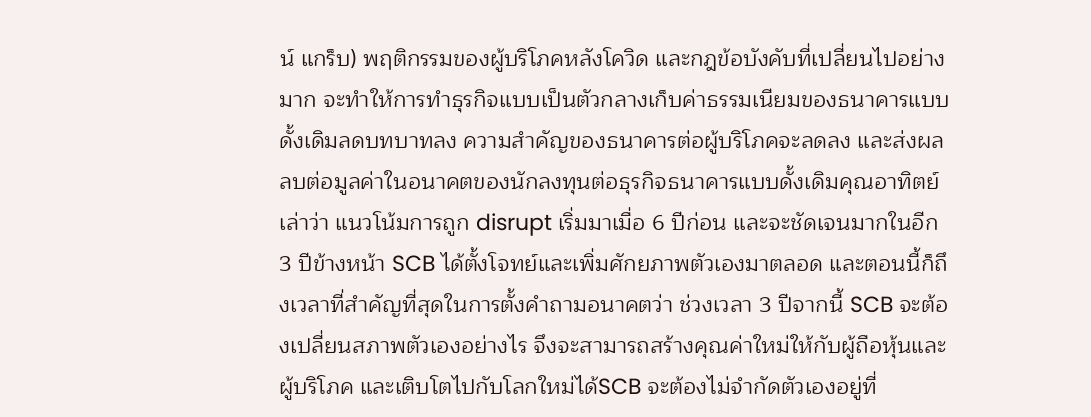น์ แกร็บ) พฤติกรรมของผู้บริโภคหลังโควิด และกฎข้อบังคับที่เปลี่ยนไปอย่างมาก จะทำให้การทำธุรกิจแบบเป็นตัวกลางเก็บค่าธรรมเนียมของธนาคารแบบดั้งเดิมลดบทบาทลง ความสำคัญของธนาคารต่อผู้บริโภคจะลดลง และส่งผลลบต่อมูลค่าในอนาคตของนักลงทุนต่อธุรกิจธนาคารแบบดั้งเดิมคุณอาทิตย์ เล่าว่า แนวโน้มการถูก disrupt เริ่มมาเมื่อ 6 ปีก่อน และจะชัดเจนมากในอีก 3 ปีข้างหน้า SCB ได้ตั้งโจทย์และเพิ่มศักยภาพตัวเองมาตลอด และตอนนี้ก็ถึงเวลาที่สำคัญที่สุดในการตั้งคำถามอนาคตว่า ช่วงเวลา 3 ปีจากนี้ SCB จะต้องเปลี่ยนสภาพตัวเองอย่างไร จึงจะสามารถสร้างคุณค่าใหม่ให้กับผู้ถือหุ้นและผู้บริโภค และเติบโตไปกับโลกใหม่ได้SCB จะต้องไม่จำกัดตัวเองอยู่ที่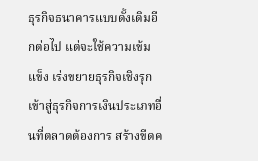ธุรกิจธนาคารแบบดั้งเดิมอีกต่อไป แต่จะใช้ความเข้มแข็ง เร่งขยายธุรกิจเชิงรุกเข้าสู่ธุรกิจการเงินประเภทอื่นที่ตลาดต้องการ สร้างขีดค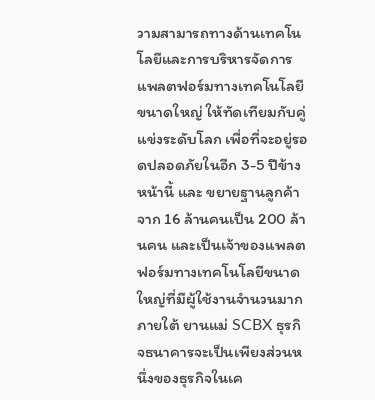วามสามารถทางด้านเทคโนโลยีและการบริหารจัดการแพลตฟอร์มทางเทคโนโลยีขนาดใหญ่ ให้ทัดเทียมกับคู่แข่งระดับโลก เพื่อที่จะอยู่รอดปลอดภัยในอีก 3-5 ปีข้างหน้านี้ และ ขยายฐานลูกค้าจาก 16 ล้านคนเป็น 200 ล้านคน และเป็นเจ้าของแพลตฟอร์มทางเทคโนโลยีขนาดใหญ่ที่มีผู้ใช้งานจำนวนมากภายใต้ ยานแม่ SCBX ธุรกิจธนาคารจะเป็นเพียงส่วนหนึ่งของธุรกิจในเค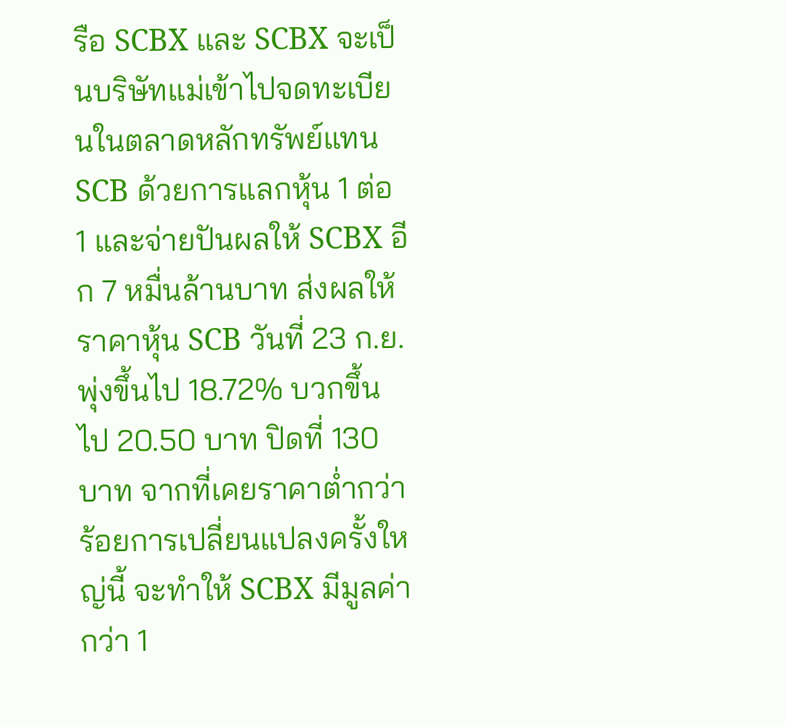รือ SCBX และ SCBX จะเป็นบริษัทแม่เข้าไปจดทะเบียนในตลาดหลักทรัพย์แทน SCB ด้วยการแลกหุ้น 1 ต่อ 1 และจ่ายปันผลให้ SCBX อีก 7 หมื่นล้านบาท ส่งผลให้ราคาหุ้น SCB วันที่ 23 ก.ย. พุ่งขึ้นไป 18.72% บวกขึ้นไป 20.50 บาท ปิดที่ 130 บาท จากที่เคยราคาต่ำกว่าร้อยการเปลี่ยนแปลงครั้งใหญ่นี้ จะทำให้ SCBX มีมูลค่ากว่า 1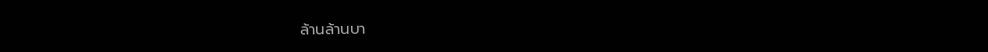ล้านล้านบา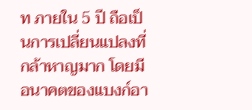ท ภายใน 5 ปี ถือเป็นการเปลี่ยนแปลงที่กล้าหาญมาก โดยมีอนาคตของแบงก์อา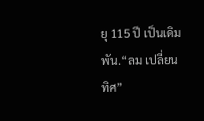ยุ 115 ปี เป็นเดิมพัน.“ลม เปลี่ยนทิศ”